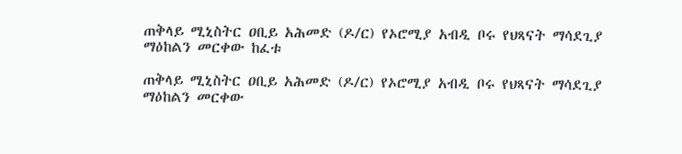ጠቅላይ ሚኒስትር ዐቢይ አሕመድ (ዶ/ር) የኦሮሚያ አብዲ ቦሩ የህጻናት ማሳደጊያ ማዕከልን መርቀው ከፈቱ

ጠቅላይ ሚኒስትር ዐቢይ አሕመድ (ዶ/ር) የኦሮሚያ አብዲ ቦሩ የህጻናት ማሳደጊያ ማዕከልን መርቀው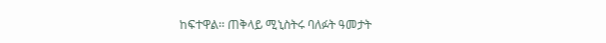ከፍተዋል፡፡ ጠቅላይ ሚኒስትሩ ባለፉት ዓመታት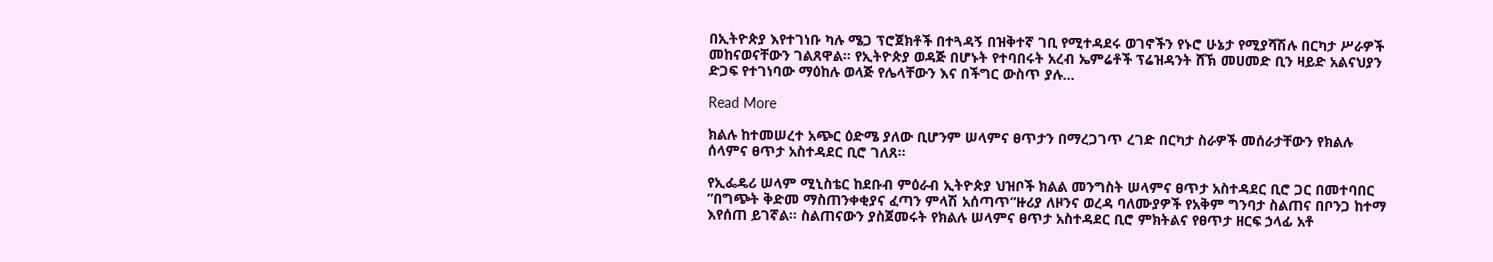በኢትዮጵያ እየተገነቡ ካሉ ሜጋ ፕሮጀክቶች በተጓዳኝ በዝቅተኛ ገቢ የሚተዳደሩ ወገኖችን የኑሮ ሁኔታ የሚያሻሽሉ በርካታ ሥራዎች መከናወናቸውን ገልጸዋል፡፡ የኢትዮጵያ ወዳጅ በሆኑት የተባበሩት አረብ ኤምሬቶች ፕሬዝዳንት ሸኽ መሀመድ ቢን ዛይድ አልናህያን ድጋፍ የተገነባው ማዕከሉ ወላጅ የሌላቸውን እና በችግር ውስጥ ያሉ…

Read More

ክልሉ ከተመሠረተ አጭር ዕድሜ ያለው ቢሆንም ሠላምና ፀጥታን በማረጋገጥ ረገድ በርካታ ስራዎች መሰራታቸውን የክልሉ ሰላምና ፀጥታ አስተዳደር ቢሮ ገለጸ።

የኢፌዴሪ ሠላም ሚኒስቴር ከደቡብ ምዕራብ ኢትዮጵያ ህዝቦች ክልል መንግስት ሠላምና ፀጥታ አስተዳደር ቢሮ ጋር በመተባበር ”በግጭት ቅድመ ማስጠንቀቂያና ፈጣን ምላሽ አሰጣጥ”ዙሪያ ለዞንና ወረዳ ባለሙያዎች የአቅም ግንባታ ስልጠና በቦንጋ ከተማ እየሰጠ ይገኛል። ስልጠናውን ያስጀመሩት የክልሉ ሠላምና ፀጥታ አስተዳደር ቢሮ ምክትልና የፀጥታ ዘርፍ ኃላፊ አቶ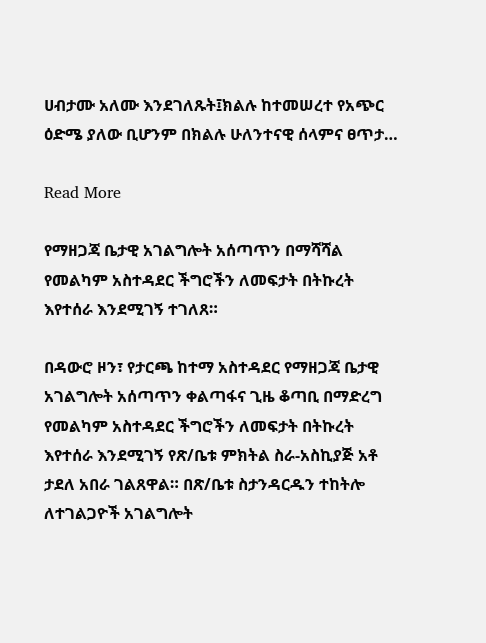ሀብታሙ አለሙ እንደገለጹት፤ክልሉ ከተመሠረተ የአጭር ዕድሜ ያለው ቢሆንም በክልሉ ሁለንተናዊ ሰላምና ፀጥታ…

Read More

የማዘጋጃ ቤታዊ አገልግሎት አሰጣጥን በማሻሻል የመልካም አስተዳደር ችግሮችን ለመፍታት በትኩረት እየተሰራ እንደሚገኝ ተገለጸ።

በዳውሮ ዞን፣ የታርጫ ከተማ አስተዳደር የማዘጋጃ ቤታዊ አገልግሎት አሰጣጥን ቀልጣፋና ጊዜ ቆጣቢ በማድረግ የመልካም አስተዳደር ችግሮችን ለመፍታት በትኩረት እየተሰራ እንደሚገኝ የጽ/ቤቱ ምክትል ስራ-አስኪያጅ አቶ ታደለ አበራ ገልጸዋል። በጽ/ቤቱ ስታንዳርዱን ተከትሎ ለተገልጋዮች አገልግሎት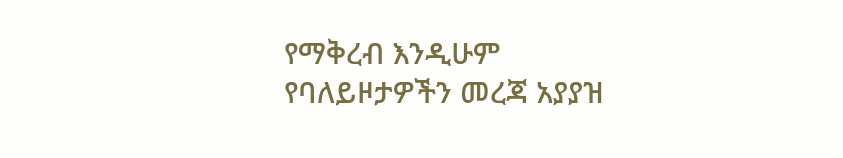የማቅረብ እንዲሁም የባለይዞታዎችን መረጃ አያያዝ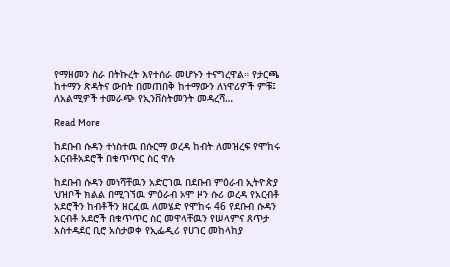የማዘመን ስራ በትኩረት እየተሰራ መሆኑን ተናግረዋል። የታርጫ ከተማን ጽዳትና ውበት በመጠበቅ ከተማውን ለነዋሪዎች ምቹ፤ ለአልሚዎች ተመራጭ የኢንቨስትመንት መዳረሻ…

Read More

ከደቡብ ሱዳን ተነስተዉ በሱርማ ወረዳ ከብት ለመዝረፍ የሞከሩ አርብቶአደሮች በቁጥጥር ስር ዋሉ

ከደቡብ ሱዳን መነሻቸዉን አድርገዉ በደቡብ ምዕራብ ኢትዮጵያ ህዝቦች ክልል በሚገኘዉ ምዕራብ ኦሞ ዞን ሱሪ ወረዳ የአርብቶ አደሮችን ከብቶችን ዘርፈዉ ለመሄድ የሞከሩ 46 የደቡብ ሱዳን አርብቶ አደሮች በቁጥጥር ስር መዋላቸዉን የሠላምና ጸጥታ አስተዳደር ቢሮ አስታወቀ የኢፌዲሪ የሀገር መከላከያ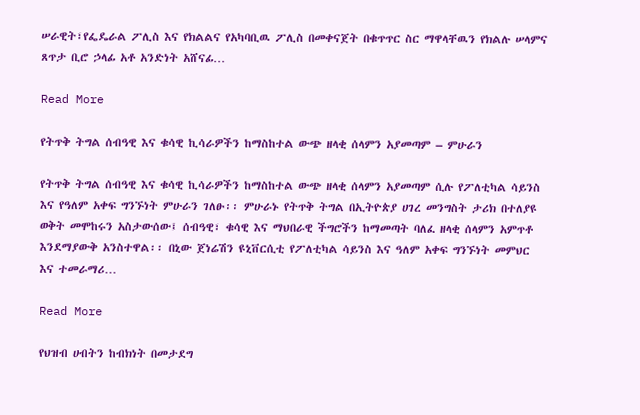ሠራዊት፣የፌዴራል ፖሊስ እና የክልልና የአካባቢዉ ፖሊስ በመቀናጀት በቁጥጥር ስር ማዋላቸዉን የክልሉ ሠላምና ጸጥታ ቢሮ ኃላፊ አቶ አንድነት አሸናፊ…

Read More

የትጥቅ ትግል ሰብዓዊ እና ቁሳዊ ኪሳራዎችን ከማስከተል ውጭ ዘላቂ ሰላምን አያመጣም – ምሁራን

የትጥቅ ትግል ሰብዓዊ እና ቁሳዊ ኪሳራዎችን ከማስከተል ውጭ ዘላቂ ሰላምን አያመጣም ሲሉ የፖለቲካል ሳይንስ እና የዓለም አቀፍ ግንኙነት ምሁራን ገለፁ፡፡ ምሁራኑ የትጥቅ ትግል በኢትዮጵያ ሀገረ መንግስት ታሪክ በተለያዩ ወቅት መሞከሩን አስታውሰው፤ ሰብዓዊ፣ ቁሳዊ እና ማህበራዊ ችግሮችን ከማመጣት ባለፈ ዘላቂ ሰላምን አምጥቶ እንደማያውቅ አንስተዋል፡፡ በኒው ጀነሬሽን ዩኒቨርሲቲ የፖለቲካል ሳይንስ እና ዓለም አቀፍ ግንኙነት መምህር እና ተመራማሪ…

Read More

የህዝብ ሀብትን ከብክነት በመታደግ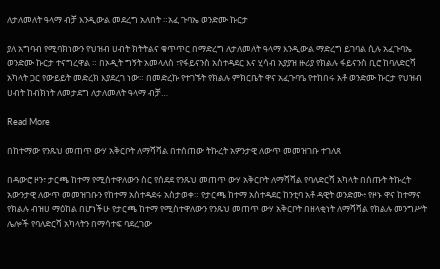ለታለመለት ዓላማ ብቻ እንዲውል መደረግ አለበት ።አፈ ጉባኤ ወንድሙ ኩርታ

ያለ አግባብ የሚባክነውን የህዝብ ሀብት ክትትልና ቁጥጥር በማድረግ ለታለመለት ዓላማ እንዲውል ማድረግ ይገባል ሲሉ አፈጉባኤ ወንድሙ ኩርታ ተናግረዋል ። በኦዲት ግኝት አመላለስ ፣የፋይናንስ አስተዳደር እና ሂሳብ አያያዝ ዙሪያ የክልሉ ፋይናንስ ቢሮ ከባለድርሻ አካላት ጋር የውይይት መድረክ እያደረገ ነው። በመድረኩ የተገኙት የክልሉ ምክርቤት ዋና አፈጉባዔ የተከበሩ አቶ ወንድሙ ኩርታ የህዝብ ሀብት ከብክነት ለመታደግ ለታለመለት ዓላማ ብቻ…

Read More

በከተማው የንጹህ መጠጥ ውሃ አቅርቦት ለማሻሻል በተሰጠው ትኩረት አዎንታዊ ለውጥ መመዝገቡ ተገለጸ

በዳውሮ ዞን፣ ታርጫ ከተማ የሚስተዋለውን ስር የሰደደ የንጹህ መጠጥ ውሃ አቅርቦት ለማሻሻል የባለድርሻ አካላት በሰጡት ትኩረት አውንታዊ ለውጥ መመዝገቡን የከተማ አስተዳደሩ አስታወቀ። የታርጫ ከተማ አስተዳደር ከንቲባ አቶ ዳዊት ወንድሙ፥ የዞኑ ዋና ከተማና የክልሉ ብዝሀ ማዕከል በሆነችሁ የታርጫ ከተማ የሚስተዋለውን የንጹህ መጠጥ ውሃ አቅርቦት በዘላቂነት ለማሻሻል የክልሉ መንግሥት ሌሎች የባለድርሻ አካላትን በማሳተፍ ባደረገው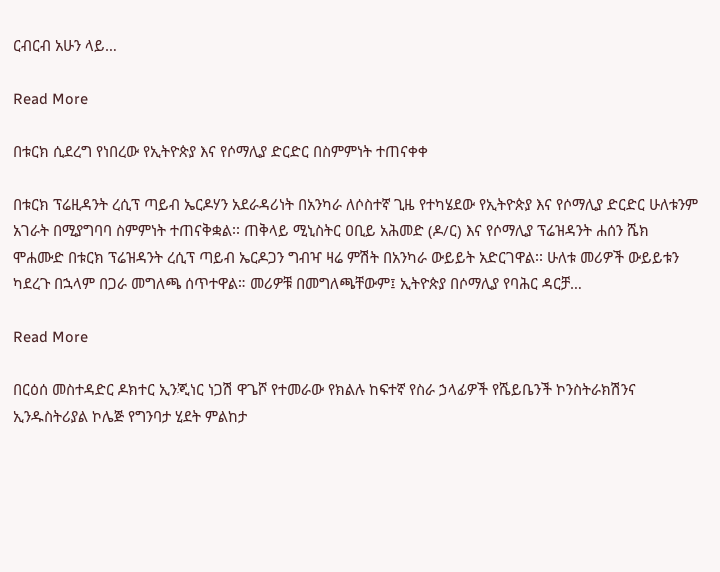ርብርብ አሁን ላይ…

Read More

በቱርክ ሲደረግ የነበረው የኢትዮጵያ እና የሶማሊያ ድርድር በስምምነት ተጠናቀቀ

በቱርክ ፕሬዚዳንት ረሲፕ ጣይብ ኤርዶሃን አደራዳሪነት በአንካራ ለሶስተኛ ጊዜ የተካሄደው የኢትዮጵያ እና የሶማሊያ ድርድር ሁለቱንም አገራት በሚያግባባ ስምምነት ተጠናቅቋል፡፡ ጠቅላይ ሚኒስትር ዐቢይ አሕመድ (ዶ/ር) እና የሶማሊያ ፕሬዝዳንት ሐሰን ሼክ ሞሐሙድ በቱርክ ፕሬዝዳንት ረሲፕ ጣይብ ኤርዶጋን ግብዣ ዛሬ ምሽት በአንካራ ውይይት አድርገዋል፡፡ ሁለቱ መሪዎች ውይይቱን ካደረጉ በኋላም በጋራ መግለጫ ሰጥተዋል። መሪዎቹ በመግለጫቸውም፤ ኢትዮጵያ በሶማሊያ የባሕር ዳርቻ…

Read More

በርዕሰ መስተዳድር ዶክተር ኢንጂነር ነጋሽ ዋጌሾ የተመራው የክልሉ ከፍተኛ የስራ ኃላፊዎች የሼይቤንች ኮንስትራክሽንና ኢንዱስትሪያል ኮሌጅ የግንባታ ሂደት ምልከታ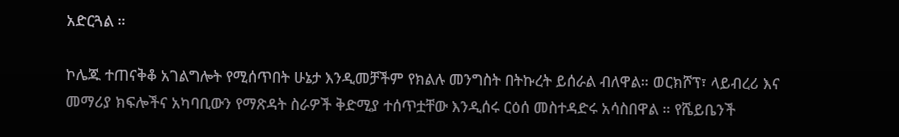አድርጓል ።

ኮሌጁ ተጠናቅቆ አገልግሎት የሚሰጥበት ሁኔታ እንዲመቻችም የክልሉ መንግስት በትኩረት ይሰራል ብለዋል። ወርክሾፕ፣ ላይብረሪ እና መማሪያ ክፍሎችና አካባቢውን የማጽዳት ስራዎች ቅድሚያ ተሰጥቷቸው እንዲሰሩ ርዕሰ መስተዳድሩ አሳስበዋል ። የሼይቤንች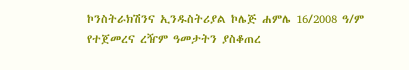ኮንስትራክሽንና ኢንዱስትሪያል ኮሌጅ ሐምሌ 16/2008 ዓ/ም የተጀመረና ረዥም ዓመታትን ያስቆጠረ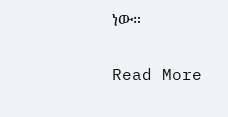ነው።

Read More